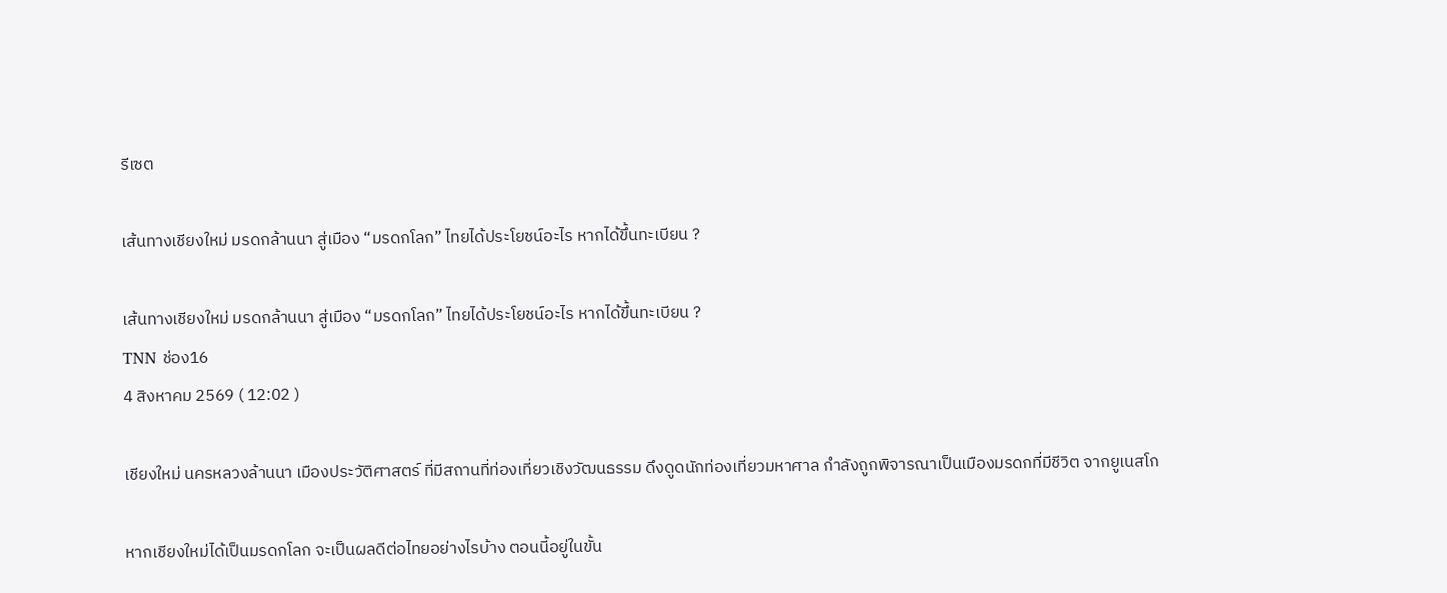รีเซต

เส้นทางเชียงใหม่ มรดกล้านนา สู่เมือง “มรดกโลก” ไทยได้ประโยชน์อะไร หากได้ขึ้นทะเบียน ?

เส้นทางเชียงใหม่ มรดกล้านนา สู่เมือง “มรดกโลก” ไทยได้ประโยชน์อะไร หากได้ขึ้นทะเบียน ?
TNN ช่อง16
4 สิงหาคม 2569 ( 12:02 )

เชียงใหม่ นครหลวงล้านนา เมืองประวัติศาสตร์ ที่มีสถานที่ท่องเที่ยวเชิงวัฒนธรรม ดึงดูดนักท่องเที่ยวมหาศาล กำลังถูกพิจารณาเป็นเมืองมรดกที่มีชีวิต จากยูเนสโก

หากเชียงใหม่ได้เป็นมรดกโลก จะเป็นผลดีต่อไทยอย่างไรบ้าง ตอนนี้อยู่ในขั้น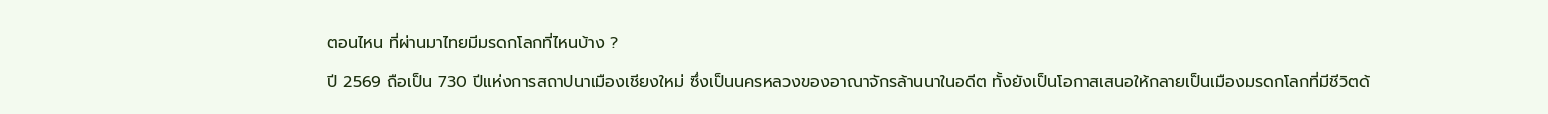ตอนไหน ที่ผ่านมาไทยมีมรดกโลกที่ไหนบ้าง ?

ปี 2569 ถือเป็น 730 ปีแห่งการสถาปนาเมืองเชียงใหม่ ซึ่งเป็นนครหลวงของอาณาจักรล้านนาในอดีต ทั้งยังเป็นโอกาสเสนอให้กลายเป็นเมืองมรดกโลกที่มีชีวิตด้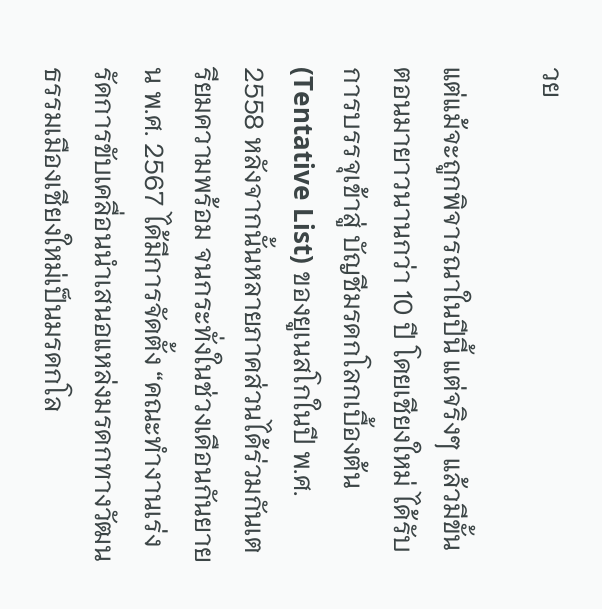วย

แต่แม้จะถูกพิจารณาในปีนี้ แต่จริงๆ แล้วมีขั้นตอนมายาวนานกว่า 10 ปี โดยเชียงใหม่ ได้รับการบรรจุเข้าสู่ บัญชีมรดกโลกเบื้องต้น (Tentative List) ของยูเนสโกในปี พ.ศ. 2558 หลังจากนั้นหลายภาคส่วนได้ร่วมกันเตรียมความพร้อม จนกระทั่งในช่วงเดือนกันยายน พ.ศ. 2567 ได้มีการจัดตั้ง “คณะทำงานเร่งรัดการขับเคลื่อนนำเสนอแหล่งมรดกทางวัฒนธรรมเมืองเชียงใหม่เป็นมรดกโล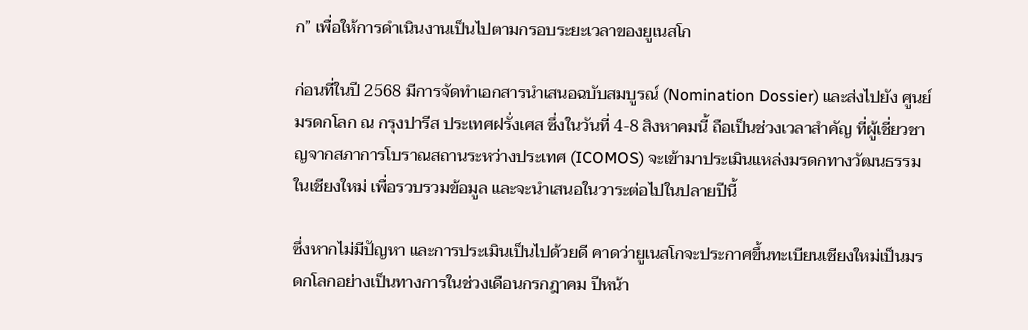ก” เพื่อให้การดำเนินงานเป็นไปตามกรอบระยะเวลาของยูเนสโก

ก่อนที่ในปี 2568 มีการจัดทำเอกสารนำเสนอฉบับสมบูรณ์ (Nomination Dossier) และส่งไปยัง ศูนย์มรดกโลก ณ กรุงปารีส ประเทศฝรั่งเศส ซึ่งในวันที่ 4-8 สิงหาคมนี้ ถือเป็นช่วงเวลาสำคัญ ที่ผู้เชี่ยวชาญจากสภาการโบราณสถานระหว่างประเทศ (ICOMOS) จะเข้ามาประเมินแหล่งมรดกทางวัฒนธรรมในเชียงใหม่ เพื่อรวบรวมข้อมูล และจะนำเสนอในวาระต่อไปในปลายปีนี้

ซึ่งหากไม่มีปัญหา และการประเมินเป็นไปด้วยดี คาดว่ายูเนสโกจะประกาศขึ้นทะเบียนเชียงใหม่เป็นมรดกโลกอย่างเป็นทางการในช่วงเดือนกรกฎาคม ปีหน้า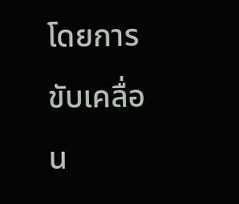โดยการขับเคลื่อน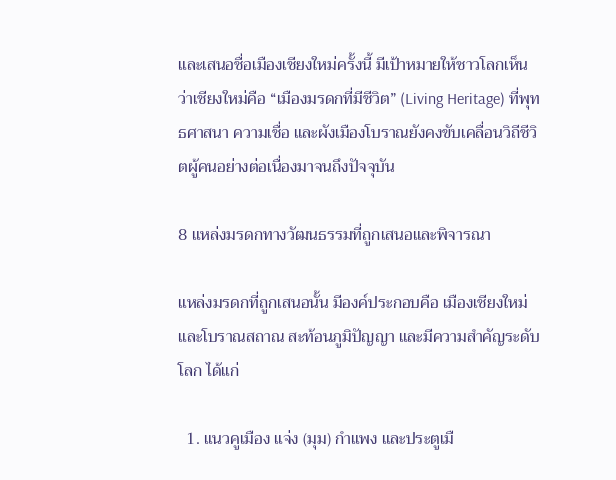และเสนอชื่อเมืองเชียงใหม่ครั้งนี้ มีเป้าหมายให้ชาวโลกเห็นว่าเชียงใหม่คือ “เมืองมรดกที่มีชีวิต” (Living Heritage) ที่พุทธศาสนา ความเชื่อ และผังเมืองโบราณยังคงขับเคลื่อนวิถีชีวิตผู้คนอย่างต่อเนื่องมาจนถึงปัจจุบัน

8 แหล่งมรดกทางวัฒนธรรมที่ถูกเสนอและพิจารณา

แหล่งมรดกที่ถูกเสนอนั้น มีองค์ประกอบคือ เมืองเชียงใหม่ และโบราณสถาณ สะท้อนภูมิปัญญา และมีความสำคัญระดับโลก ได้แก่

  1. แนวคูเมือง แจ่ง (มุม) กำแพง และประตูเมื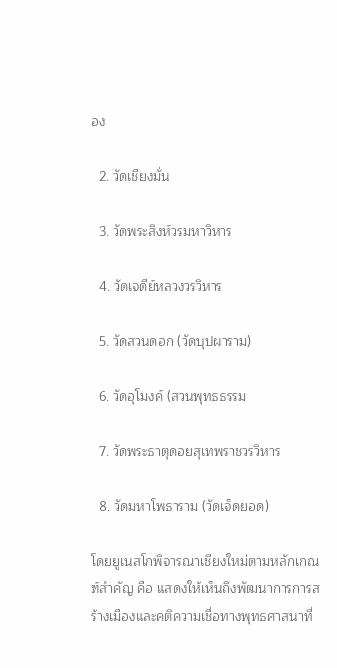อง

  2. วัดเชียงมั่น

  3. วัดพระสิงห์วรมหาวิหาร

  4. วัดเจดีย์หลวงวรวิหาร

  5. วัดสวนดอก (วัดบุปผาราม)

  6. วัดอุโมงค์ (สวนพุทธธรรม

  7. วัดพระธาตุดอยสุเทพราชวรวิหาร

  8. วัดมหาโพธาราม (วัดเจ็ดยอด)

โดยยูเนสโกพิจารณาเชียงใหม่ตามหลักเกณฑ์สำคัญ คือ แสดงให้เห็นถึงพัฒนาการการสร้างเมืองและคติความเชื่อทางพุทธศาสนาที่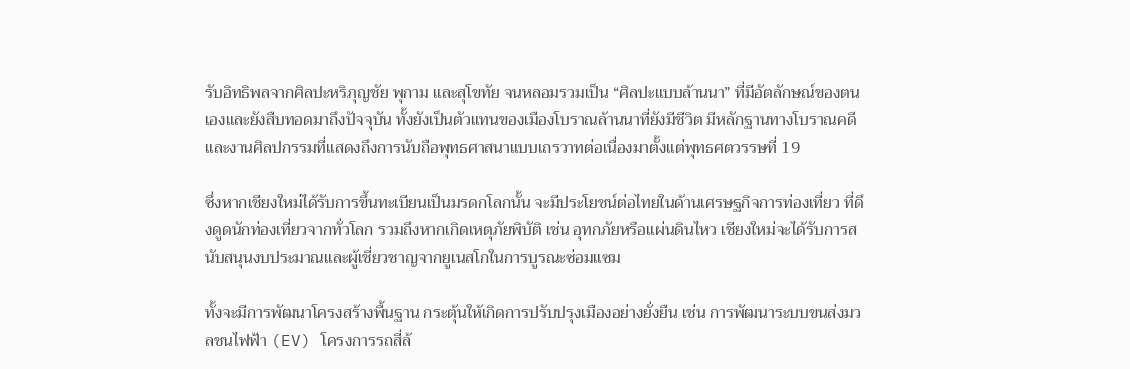รับอิทธิพลจากศิลปะหริภุญชัย พุกาม และสุโขทัย จนหลอมรวมเป็น “ศิลปะแบบล้านนา” ที่มีอัตลักษณ์ของตนเองและยังสืบทอดมาถึงปัจจุบัน ทั้งยังเป็นตัวแทนของเมืองโบราณล้านนาที่ยังมีชีวิต มีหลักฐานทางโบราณคดีและงานศิลปกรรมที่แสดงถึงการนับถือพุทธศาสนาแบบเถรวาทต่อเนื่องมาตั้งแต่พุทธศตวรรษที่ 19

ซึ่งหากเชียงใหม่ได้รับการขึ้นทะเบียนเป็นมรดกโลกนั้น จะมีประโยชน์ต่อไทยในด้านเศรษฐกิจการท่องเที่ยว ที่ดึงดูดนักท่องเที่ยวจากทั่วโลก รวมถึงหากเกิดเหตุภัยพิบัติ เช่น อุทกภัยหรือแผ่นดินไหว เชียงใหม่จะได้รับการสนับสนุนงบประมาณและผู้เชี่ยวชาญจากยูเนสโกในการบูรณะซ่อมแซม

ทั้งจะมีการพัฒนาโครงสร้างพื้นฐาน กระตุ้นให้เกิดการปรับปรุงเมืองอย่างยั่งยืน เช่น การพัฒนาระบบขนส่งมวลชนไฟฟ้า (EV) โครงการรถสี่ล้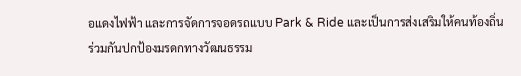อแดงไฟฟ้า และการจัดการจอดรถแบบ Park & Ride และเป็นการส่งเสริมให้คนท้องถิ่นร่วมกันปกป้องมรดกทางวัฒนธรรม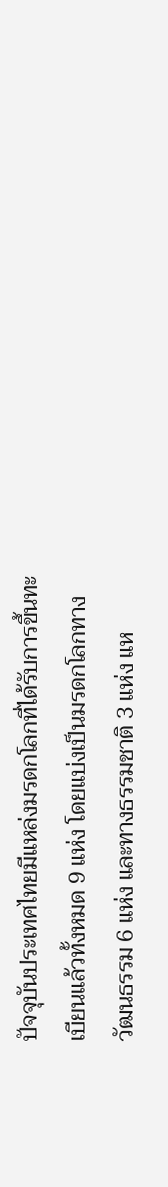ปัจจุบันประเทศไทยมีแหล่งมรดกโลกที่ได้รับการขึ้นทะเบียนแล้วทั้งหมด 9 แห่ง โดยแบ่งเป็นมรดกโลกทางวัฒนธรรม 6 แห่ง และทางธรรมชาติ 3 แห่ง แห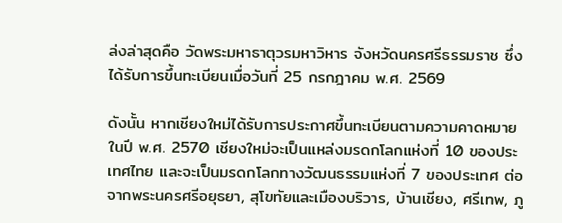ล่งล่าสุดคือ วัดพระมหาธาตุวรมหาวิหาร จังหวัดนครศรีธรรมราช ซึ่งได้รับการขึ้นทะเบียนเมื่อวันที่ 25 กรกฎาคม พ.ศ. 2569

ดังนั้น หากเชียงใหม่ได้รับการประกาศขึ้นทะเบียนตามความคาดหมายในปี พ.ศ. 2570 เชียงใหม่จะเป็นแหล่งมรดกโลกแห่งที่ 10 ของประเทศไทย และจะเป็นมรดกโลกทางวัฒนธรรมแห่งที่ 7 ของประเทศ ต่อจากพระนครศรีอยุธยา, สุโขทัยและเมืองบริวาร, บ้านเชียง, ศรีเทพ, ภู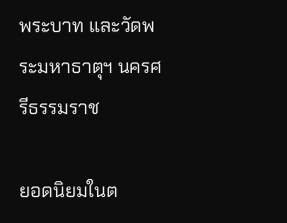พระบาท และวัดพระมหาธาตุฯ นครศรีธรรมราช

ยอดนิยมในต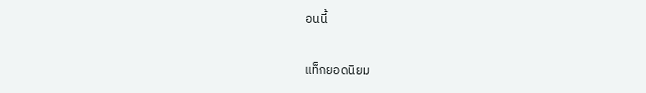อนนี้

แท็กยอดนิยม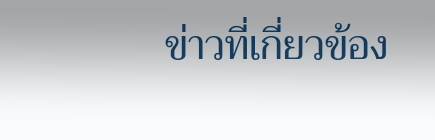ข่าวที่เกี่ยวข้อง